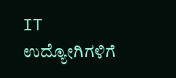IT ಉದ್ಯೋಗಿಗಳಿಗೆ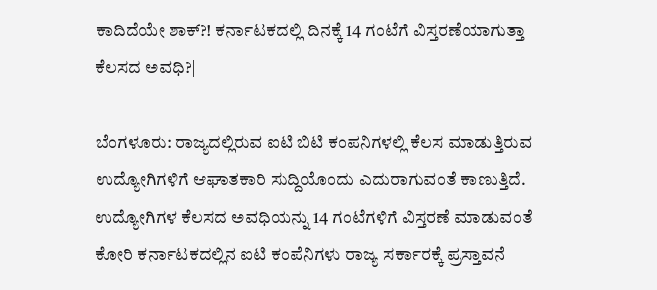ಕಾದಿದೆಯೇ ಶಾಕ್?! ಕರ್ನಾಟಕದಲ್ಲಿ ದಿನಕ್ಕೆ 14 ಗಂಟೆಗೆ ವಿಸ್ತರಣೆಯಾಗುತ್ತಾ ಕೆಲಸದ ಅವಧಿ?|

ಬೆಂಗಳೂರು: ರಾಜ್ಯದಲ್ಲಿರುವ ಐಟಿ ಬಿಟಿ ಕಂಪನಿಗಳಲ್ಲಿ ಕೆಲಸ ಮಾಡುತ್ತಿರುವ ಉದ್ಯೋಗಿಗಳಿಗೆ ಆಘಾತಕಾರಿ ಸುದ್ದಿಯೊಂದು ಎದುರಾಗುವಂತೆ ಕಾಣುತ್ತಿದೆ. ಉದ್ಯೋಗಿಗಳ ಕೆಲಸದ ಅವಧಿಯನ್ನು 14 ಗಂಟೆಗಳಿಗೆ ವಿಸ್ತರಣೆ ಮಾಡುವಂತೆ ಕೋರಿ ಕರ್ನಾಟಕದಲ್ಲಿನ ಐಟಿ ಕಂಪೆನಿಗಳು ರಾಜ್ಯ ಸರ್ಕಾರಕ್ಕೆ ಪ್ರಸ್ತಾವನೆ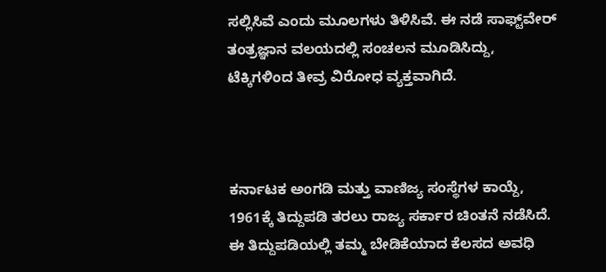ಸಲ್ಲಿಸಿವೆ ಎಂದು ಮೂಲಗಳು ತಿಳಿಸಿವೆ. ಈ ನಡೆ ಸಾಫ್ಟ್‌ವೇರ್ ತಂತ್ರಜ್ಞಾನ ವಲಯದಲ್ಲಿ ಸಂಚಲನ ಮೂಡಿಸಿದ್ದು, ಟೆಕ್ಕಿಗಳಿಂದ ತೀವ್ರ ವಿರೋಧ ವ್ಯಕ್ತವಾಗಿದೆ.



ಕರ್ನಾಟಕ ಅಂಗಡಿ ಮತ್ತು ವಾಣಿಜ್ಯ ಸಂಸ್ಥೆಗಳ ಕಾಯ್ದೆ, 1961ಕ್ಕೆ ತಿದ್ದುಪಡಿ ತರಲು ರಾಜ್ಯ ಸರ್ಕಾರ ಚಿಂತನೆ ನಡೆಸಿದೆ. ಈ ತಿದ್ದುಪಡಿಯಲ್ಲಿ ತಮ್ಮ ಬೇಡಿಕೆಯಾದ ಕೆಲಸದ ಅವಧಿ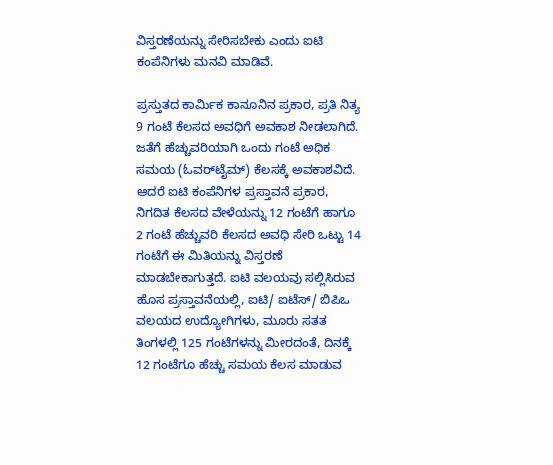ವಿಸ್ತರಣೆಯನ್ನು ಸೇರಿಸಬೇಕು ಎಂದು ಐಟಿ ಕಂಪೆನಿಗಳು ಮನವಿ ಮಾಡಿವೆ.

ಪ್ರಸ್ತುತದ ಕಾರ್ಮಿಕ ಕಾನೂನಿನ ಪ್ರಕಾರ, ಪ್ರತಿ ನಿತ್ಯ 9 ಗಂಟೆ ಕೆಲಸದ ಅವಧಿಗೆ ಅವಕಾಶ ನೀಡಲಾಗಿದೆ. ಜತೆಗೆ ಹೆಚ್ಚುವರಿಯಾಗಿ ಒಂದು ಗಂಟೆ ಅಧಿಕ ಸಮಯ (ಓವರ್‌ಟೈಮ್) ಕೆಲಸಕ್ಕೆ ಅವಕಾಶವಿದೆ. ಆದರೆ ಐಟಿ ಕಂಪೆನಿಗಳ ಪ್ರಸ್ತಾವನೆ ಪ್ರಕಾರ, ನಿಗದಿತ ಕೆಲಸದ ವೇಳೆಯನ್ನು 12 ಗಂಟೆಗೆ ಹಾಗೂ 2 ಗಂಟೆ ಹೆಚ್ಚುವರಿ ಕೆಲಸದ ಅವಧಿ ಸೇರಿ ಒಟ್ಟು 14 ಗಂಟೆಗೆ ಈ ಮಿತಿಯನ್ನು ವಿಸ್ತರಣೆ ಮಾಡಬೇಕಾಗುತ್ತದೆ. ಐಟಿ ವಲಯವು ಸಲ್ಲಿಸಿರುವ ಹೊಸ ಪ್ರಸ್ತಾವನೆಯಲ್ಲಿ, ಐಟಿ/ ಐಟೆಸ್/ ಬಿಪಿಒ ವಲಯದ ಉದ್ಯೋಗಿಗಳು, ಮೂರು ಸತತ ತಿಂಗಳಲ್ಲಿ 125 ಗಂಟೆಗಳನ್ನು ಮೀರದಂತೆ, ದಿನಕ್ಕೆ 12 ಗಂಟೆಗೂ ಹೆಚ್ಚು ಸಮಯ ಕೆಲಸ ಮಾಡುವ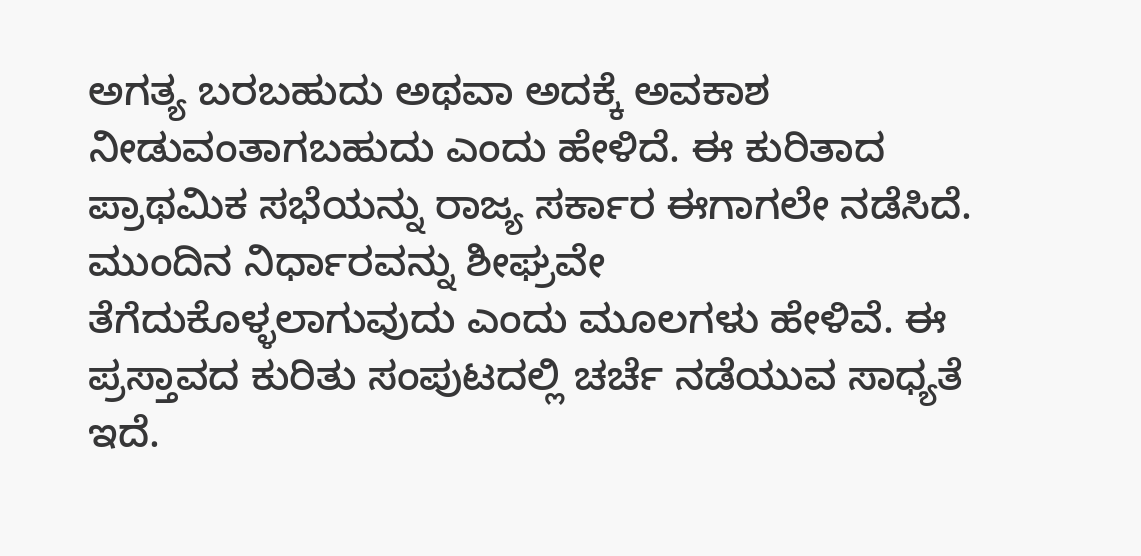ಅಗತ್ಯ ಬರಬಹುದು ಅಥವಾ ಅದಕ್ಕೆ ಅವಕಾಶ ನೀಡುವಂತಾಗಬಹುದು ಎಂದು ಹೇಳಿದೆ. ಈ ಕುರಿತಾದ ಪ್ರಾಥಮಿಕ ಸಭೆಯನ್ನು ರಾಜ್ಯ ಸರ್ಕಾರ ಈಗಾಗಲೇ ನಡೆಸಿದೆ. ಮುಂದಿನ ನಿರ್ಧಾರವನ್ನು ಶೀಘ್ರವೇ ತೆಗೆದುಕೊಳ್ಳಲಾಗುವುದು ಎಂದು ಮೂಲಗಳು ಹೇಳಿವೆ. ಈ ಪ್ರಸ್ತಾವದ ಕುರಿತು ಸಂಪುಟದಲ್ಲಿ ಚರ್ಚೆ ನಡೆಯುವ ಸಾಧ್ಯತೆ ಇದೆ.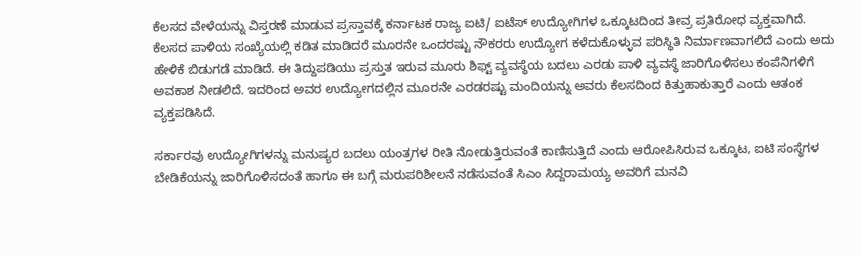ಕೆಲಸದ ವೇಳೆಯನ್ನು ವಿಸ್ತರಣೆ ಮಾಡುವ ಪ್ರಸ್ತಾವಕ್ಕೆ ಕರ್ನಾಟಕ ರಾಜ್ಯ ಐಟಿ/ ಐಟೆಸ್ ಉದ್ಯೋಗಿಗಳ ಒಕ್ಕೂಟದಿಂದ ತೀವ್ರ ಪ್ರತಿರೋಧ ವ್ಯಕ್ತವಾಗಿದೆ. ಕೆಲಸದ ಪಾಳಿಯ ಸಂಖ್ಯೆಯಲ್ಲಿ ಕಡಿತ ಮಾಡಿದರೆ ಮೂರನೇ ಒಂದರಷ್ಟು ನೌಕರರು ಉದ್ಯೋಗ ಕಳೆದುಕೊಳ್ಳುವ ಪರಿಸ್ಥಿತಿ ನಿರ್ಮಾಣವಾಗಲಿದೆ ಎಂದು ಅದು ಹೇಳಿಕೆ ಬಿಡುಗಡೆ ಮಾಡಿದೆ. ಈ ತಿದ್ದುಪಡಿಯು ಪ್ರಸ್ತುತ ಇರುವ ಮೂರು ಶಿಫ್ಟ್ ವ್ಯವಸ್ಥೆಯ ಬದಲು ಎರಡು ಪಾಳಿ ವ್ಯವಸ್ಥೆ ಜಾರಿಗೊಳಿಸಲು ಕಂಪೆನಿಗಳಿಗೆ ಅವಕಾಶ ನೀಡಲಿದೆ. ಇದರಿಂದ ಅವರ ಉದ್ಯೋಗದಲ್ಲಿನ ಮೂರನೇ ಎರಡರಷ್ಟು ಮಂದಿಯನ್ನು ಅವರು ಕೆಲಸದಿಂದ ಕಿತ್ತುಹಾಕುತ್ತಾರೆ ಎಂದು ಆತಂಕ ವ್ಯಕ್ತಪಡಿಸಿದೆ.

ಸರ್ಕಾರವು ಉದ್ಯೋಗಿಗಳನ್ನು ಮನುಷ್ಯರ ಬದಲು ಯಂತ್ರಗಳ ರೀತಿ ನೋಡುತ್ತಿರುವಂತೆ ಕಾಣಿಸುತ್ತಿದೆ ಎಂದು ಆರೋಪಿಸಿರುವ ಒಕ್ಕೂಟ, ಐಟಿ ಸಂಸ್ಥೆಗಳ ಬೇಡಿಕೆಯನ್ನು ಜಾರಿಗೊಳಿಸದಂತೆ ಹಾಗೂ ಈ ಬಗ್ಗೆ ಮರುಪರಿಶೀಲನೆ ನಡೆಸುವಂತೆ ಸಿಎಂ ಸಿದ್ದರಾಮಯ್ಯ ಅವರಿಗೆ ಮನವಿ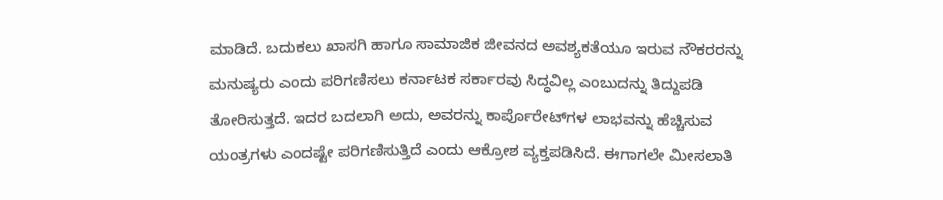ಮಾಡಿದೆ. ಬದುಕಲು ಖಾಸಗಿ ಹಾಗೂ ಸಾಮಾಜಿಕ ಜೀವನದ ಅವಶ್ಯಕತೆಯೂ ಇರುವ ನೌಕರರನ್ನು ಮನುಷ್ಯರು ಎಂದು ಪರಿಗಣಿಸಲು ಕರ್ನಾಟಕ ಸರ್ಕಾರವು ಸಿದ್ಧವಿಲ್ಲ ಎಂಬುದನ್ನು ತಿದ್ದುಪಡಿ ತೋರಿಸುತ್ತದೆ. ಇದರ ಬದಲಾಗಿ ಅದು, ಅವರನ್ನು ಕಾರ್ಪೊರೇಟ್‌ಗಳ ಲಾಭವನ್ನು ಹೆಚ್ಚಿಸುವ ಯಂತ್ರಗಳು ಎಂದಷ್ಟೇ ಪರಿಗಣಿಸುತ್ತಿದೆ ಎಂದು ಆಕ್ರೋಶ ವ್ಯಕ್ತಪಡಿಸಿದೆ. ಈಗಾಗಲೇ ಮೀಸಲಾತಿ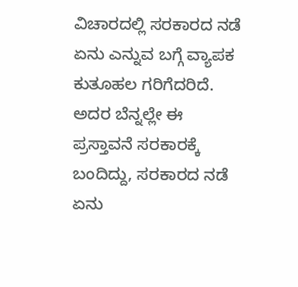ವಿಚಾರದಲ್ಲಿ ಸರಕಾರದ ನಡೆ ಏನು ಎನ್ನುವ ಬಗ್ಗೆ ವ್ಯಾಪಕ ಕುತೂಹಲ ಗರಿಗೆದರಿದೆ. ಅದರ ಬೆನ್ನಲ್ಲೇ ಈ ಪ್ರಸ್ತಾವನೆ ಸರಕಾರಕ್ಕೆ ಬಂದಿದ್ದು, ಸರಕಾರದ ನಡೆ ಏನು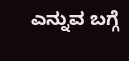ಎನ್ನುವ ಬಗ್ಗೆ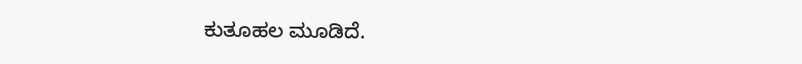ಕುತೂಹಲ ಮೂಡಿದೆ.